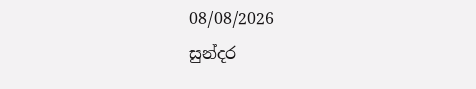08/08/2026
සුන්දර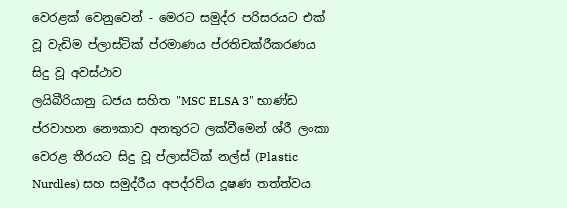වෙරළක් වෙනුවෙන් - මෙරට සමුද්ර පරිසරයට එක් වූ වැඩිම ප්ලාස්ටික් ප්රමාණය ප්රතිචක්රීකරණය සිදු වූ අවස්ථාව
ලයිබීරියානු ධජය සහිත "MSC ELSA 3" භාණ්ඩ ප්රවාහන නෞකාව අනතුරට ලක්වීමෙන් ශ්රී ලංකා වෙරළ තීරයට සිදු වූ ප්ලාස්ටික් නල්ස් (Plastic Nurdles) සහ සමුද්රීය අපද්රව්ය දූෂණ තත්ත්වය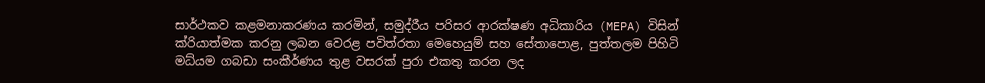සාර්ථකව කළමනාකරණය කරමින්, සමුද්රීය පරිසර ආරක්ෂණ අධිකාරිය (MEPA) විසින් ක්රියාත්මක කරනු ලබන වෙරළ පවිත්රතා මෙහෙයුම් සහ සේතාපොළ, පුත්තලම පිහිටි මධ්යම ගබඩා සංකීර්ණය තුළ වසරක් පුරා එකතු කරන ලද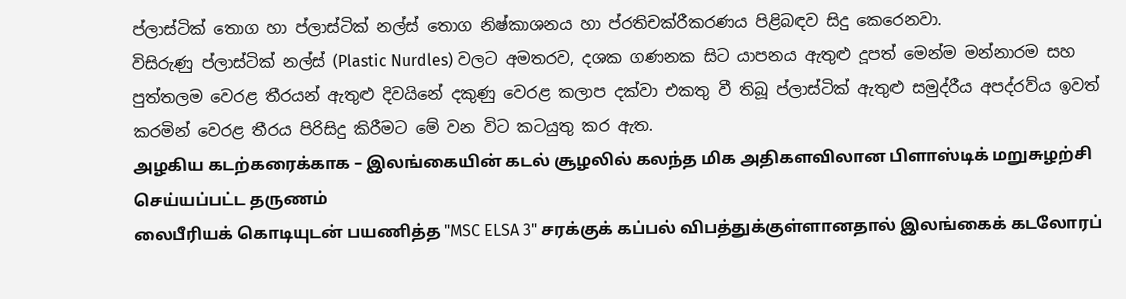ප්ලාස්ටික් තොග හා ප්ලාස්ටික් නල්ස් තොග නිෂ්කාශනය හා ප්රතිචක්රීකරණය පිළිබඳව සිදු කෙරෙනවා.
විසිරුණු ප්ලාස්ටික් නල්ස් (Plastic Nurdles) වලට අමතරව, දශක ගණනක සිට යාපනය ඇතුළු දූපත් මෙන්ම මන්නාරම සහ පුත්තලම වෙරළ තීරයන් ඇතුළු දිවයිනේ දකුණු වෙරළ කලාප දක්වා එකතු වී තිබූ ප්ලාස්ටික් ඇතුළු සමුද්රීය අපද්රව්ය ඉවත් කරමින් වෙරළ තීරය පිරිසිදු කිරීමට මේ වන විට කටයුතු කර ඇත.
அழகிய கடற்கரைக்காக – இலங்கையின் கடல் சூழலில் கலந்த மிக அதிகளவிலான பிளாஸ்டிக் மறுசுழற்சி செய்யப்பட்ட தருணம்
லைபீரியக் கொடியுடன் பயணித்த "MSC ELSA 3" சரக்குக் கப்பல் விபத்துக்குள்ளானதால் இலங்கைக் கடலோரப்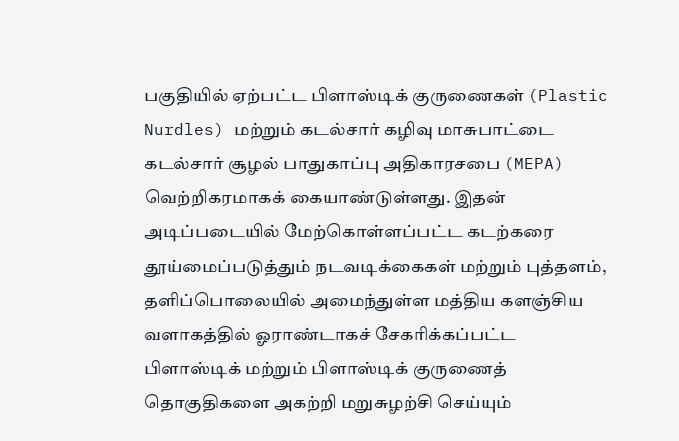பகுதியில் ஏற்பட்ட பிளாஸ்டிக் குருணைகள் (Plastic Nurdles) மற்றும் கடல்சார் கழிவு மாசுபாட்டை கடல்சார் சூழல் பாதுகாப்பு அதிகாரசபை (MEPA) வெற்றிகரமாகக் கையாண்டுள்ளது. இதன் அடிப்படையில் மேற்கொள்ளப்பட்ட கடற்கரை தூய்மைப்படுத்தும் நடவடிக்கைகள் மற்றும் புத்தளம், தளிப்பொலையில் அமைந்துள்ள மத்திய களஞ்சிய வளாகத்தில் ஓராண்டாகச் சேகரிக்கப்பட்ட பிளாஸ்டிக் மற்றும் பிளாஸ்டிக் குருணைத் தொகுதிகளை அகற்றி மறுசுழற்சி செய்யும்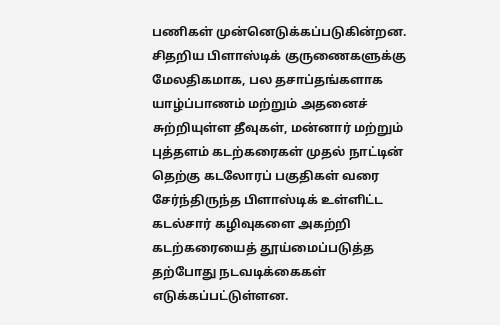பணிகள் முன்னெடுக்கப்படுகின்றன.
சிதறிய பிளாஸ்டிக் குருணைகளுக்கு மேலதிகமாக, பல தசாப்தங்களாக யாழ்ப்பாணம் மற்றும் அதனைச் சுற்றியுள்ள தீவுகள், மன்னார் மற்றும் புத்தளம் கடற்கரைகள் முதல் நாட்டின் தெற்கு கடலோரப் பகுதிகள் வரை சேர்ந்திருந்த பிளாஸ்டிக் உள்ளிட்ட கடல்சார் கழிவுகளை அகற்றி கடற்கரையைத் தூய்மைப்படுத்த தற்போது நடவடிக்கைகள் எடுக்கப்பட்டுள்ளன.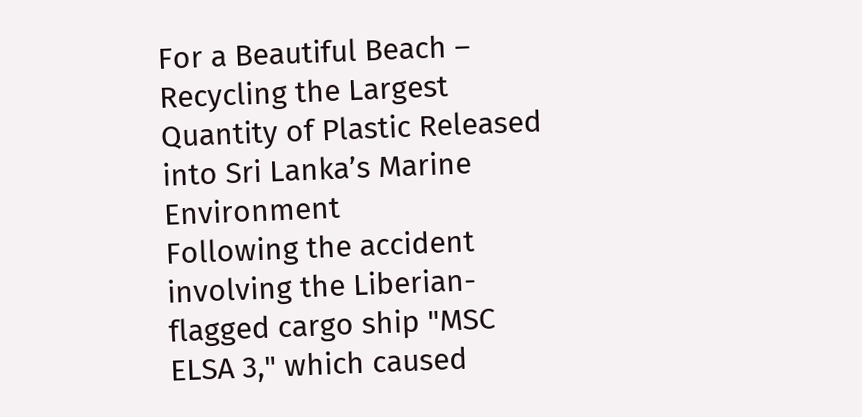For a Beautiful Beach – Recycling the Largest Quantity of Plastic Released into Sri Lanka’s Marine Environment
Following the accident involving the Liberian-flagged cargo ship "MSC ELSA 3," which caused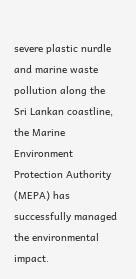severe plastic nurdle and marine waste pollution along the Sri Lankan coastline, the Marine Environment Protection Authority (MEPA) has successfully managed the environmental impact.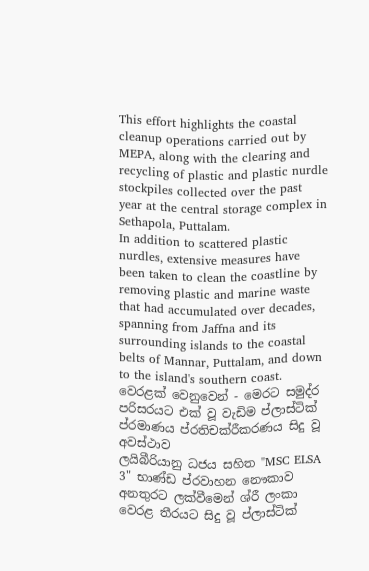This effort highlights the coastal cleanup operations carried out by MEPA, along with the clearing and recycling of plastic and plastic nurdle stockpiles collected over the past year at the central storage complex in Sethapola, Puttalam.
In addition to scattered plastic nurdles, extensive measures have been taken to clean the coastline by removing plastic and marine waste that had accumulated over decades, spanning from Jaffna and its surrounding islands to the coastal belts of Mannar, Puttalam, and down to the island's southern coast.
වෙරළක් වෙනුවෙන් - මෙරට සමුද්ර පරිසරයට එක් වූ වැඩිම ප්ලාස්ටික් ප්රමාණය ප්රතිචක්රීකරණය සිදු වූ අවස්ථාව
ලයිබීරියානු ධජය සහිත "MSC ELSA 3" භාණ්ඩ ප්රවාහන නෞකාව අනතුරට ලක්වීමෙන් ශ්රී ලංකා වෙරළ තීරයට සිදු වූ ප්ලාස්ටික්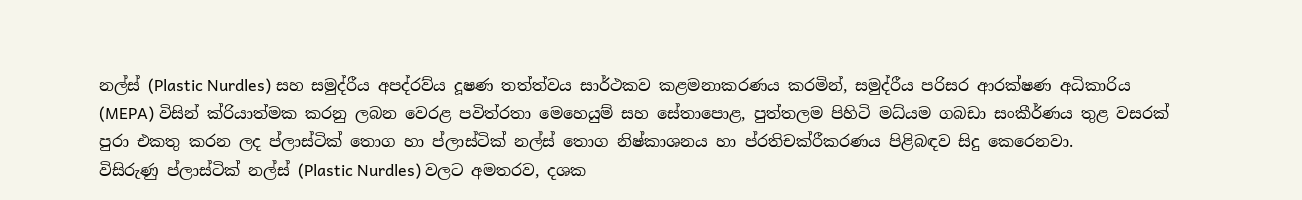නල්ස් (Plastic Nurdles) සහ සමුද්රීය අපද්රව්ය දූෂණ තත්ත්වය සාර්ථකව කළමනාකරණය කරමින්, සමුද්රීය පරිසර ආරක්ෂණ අධිකාරිය (MEPA) විසින් ක්රියාත්මක කරනු ලබන වෙරළ පවිත්රතා මෙහෙයුම් සහ සේතාපොළ, පුත්තලම පිහිටි මධ්යම ගබඩා සංකීර්ණය තුළ වසරක් පුරා එකතු කරන ලද ප්ලාස්ටික් තොග හා ප්ලාස්ටික් නල්ස් තොග නිෂ්කාශනය හා ප්රතිචක්රීකරණය පිළිබඳව සිදු කෙරෙනවා.
විසිරුණු ප්ලාස්ටික් නල්ස් (Plastic Nurdles) වලට අමතරව, දශක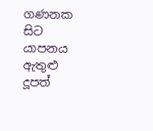ගණනක සිට යාපනය ඇතුළු දූපත්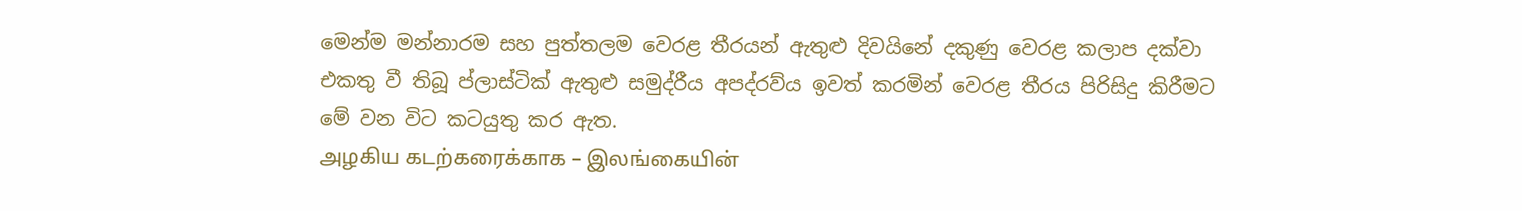මෙන්ම මන්නාරම සහ පුත්තලම වෙරළ තීරයන් ඇතුළු දිවයිනේ දකුණු වෙරළ කලාප දක්වා එකතු වී තිබූ ප්ලාස්ටික් ඇතුළු සමුද්රීය අපද්රව්ය ඉවත් කරමින් වෙරළ තීරය පිරිසිදු කිරීමට මේ වන විට කටයුතු කර ඇත.
அழகிய கடற்கரைக்காக – இலங்கையின்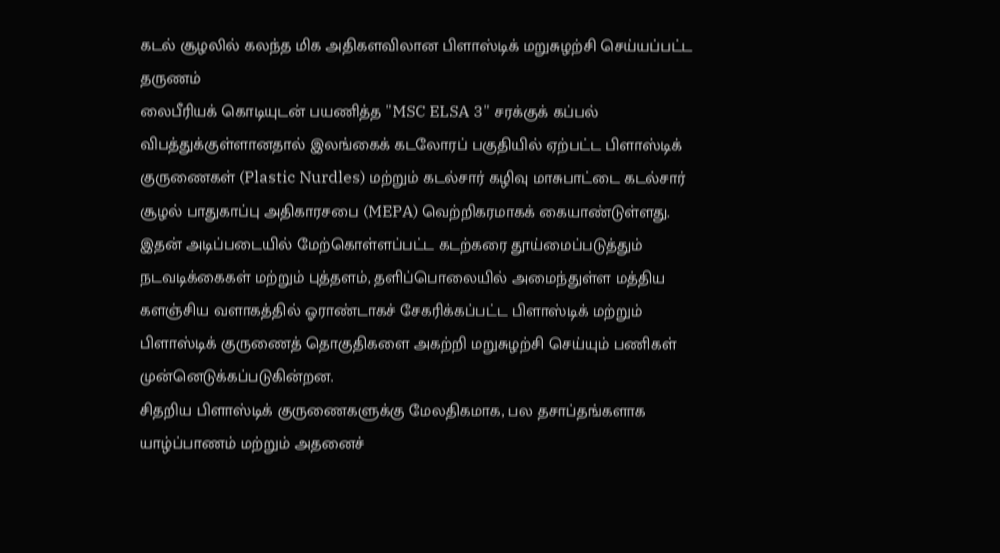கடல் சூழலில் கலந்த மிக அதிகளவிலான பிளாஸ்டிக் மறுசுழற்சி செய்யப்பட்ட தருணம்
லைபீரியக் கொடியுடன் பயணித்த "MSC ELSA 3" சரக்குக் கப்பல் விபத்துக்குள்ளானதால் இலங்கைக் கடலோரப் பகுதியில் ஏற்பட்ட பிளாஸ்டிக் குருணைகள் (Plastic Nurdles) மற்றும் கடல்சார் கழிவு மாசுபாட்டை கடல்சார் சூழல் பாதுகாப்பு அதிகாரசபை (MEPA) வெற்றிகரமாகக் கையாண்டுள்ளது. இதன் அடிப்படையில் மேற்கொள்ளப்பட்ட கடற்கரை தூய்மைப்படுத்தும் நடவடிக்கைகள் மற்றும் புத்தளம், தளிப்பொலையில் அமைந்துள்ள மத்திய களஞ்சிய வளாகத்தில் ஓராண்டாகச் சேகரிக்கப்பட்ட பிளாஸ்டிக் மற்றும் பிளாஸ்டிக் குருணைத் தொகுதிகளை அகற்றி மறுசுழற்சி செய்யும் பணிகள் முன்னெடுக்கப்படுகின்றன.
சிதறிய பிளாஸ்டிக் குருணைகளுக்கு மேலதிகமாக, பல தசாப்தங்களாக யாழ்ப்பாணம் மற்றும் அதனைச்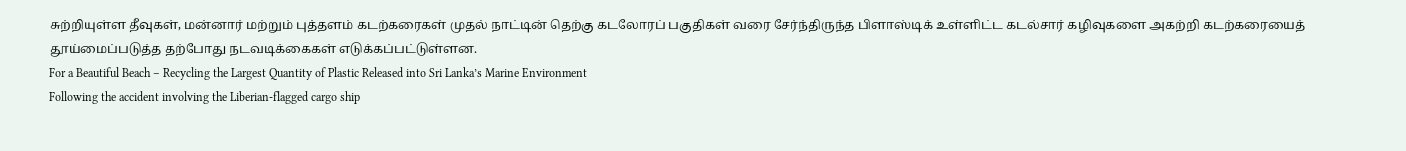சுற்றியுள்ள தீவுகள், மன்னார் மற்றும் புத்தளம் கடற்கரைகள் முதல் நாட்டின் தெற்கு கடலோரப் பகுதிகள் வரை சேர்ந்திருந்த பிளாஸ்டிக் உள்ளிட்ட கடல்சார் கழிவுகளை அகற்றி கடற்கரையைத் தூய்மைப்படுத்த தற்போது நடவடிக்கைகள் எடுக்கப்பட்டுள்ளன.
For a Beautiful Beach – Recycling the Largest Quantity of Plastic Released into Sri Lanka’s Marine Environment
Following the accident involving the Liberian-flagged cargo ship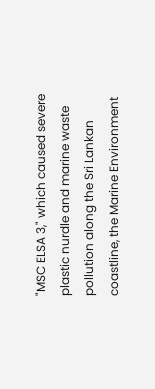"MSC ELSA 3," which caused severe plastic nurdle and marine waste pollution along the Sri Lankan coastline, the Marine Environment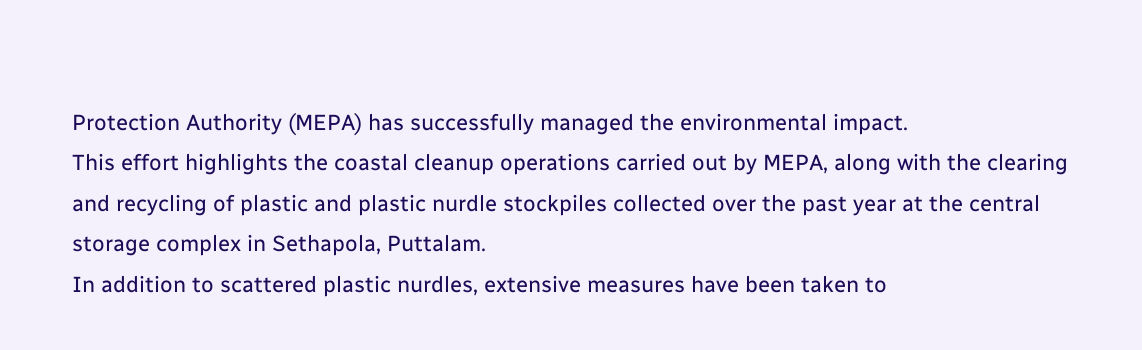Protection Authority (MEPA) has successfully managed the environmental impact.
This effort highlights the coastal cleanup operations carried out by MEPA, along with the clearing and recycling of plastic and plastic nurdle stockpiles collected over the past year at the central storage complex in Sethapola, Puttalam.
In addition to scattered plastic nurdles, extensive measures have been taken to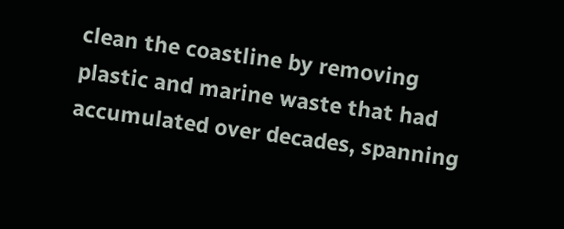clean the coastline by removing plastic and marine waste that had accumulated over decades, spanning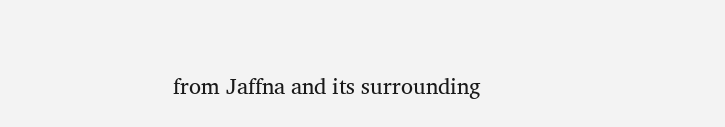from Jaffna and its surrounding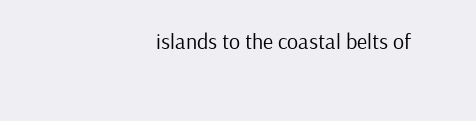islands to the coastal belts of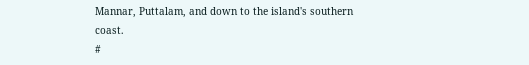Mannar, Puttalam, and down to the island's southern coast.
#